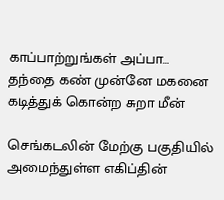காப்பாற்றுங்கள் அப்பா… தந்தை கண் முன்னே மகனை கடித்துக் கொன்ற சுறா மீன்

செங்கடலின் மேற்கு பகுதியில் அமைந்துள்ள எகிப்தின்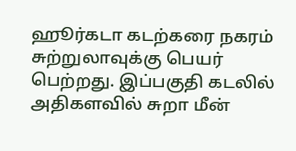ஹூர்கடா கடற்கரை நகரம் சுற்றுலாவுக்கு பெயர் பெற்றது. இப்பகுதி கடலில் அதிகளவில் சுறா மீன்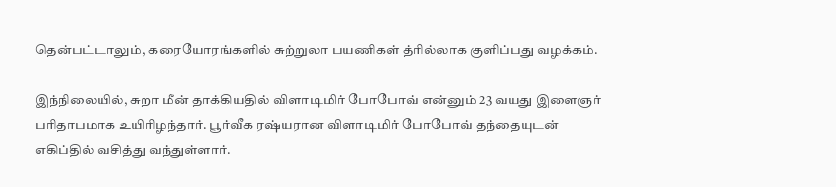தென்பட்டாலும், கரையோரங்களில் சுற்றுலா பயணிகள் த்ரில்லாக குளிப்பது வழக்கம்.

இந்நிலையில், சுறா மீன் தாக்கியதில் விளாடிமிர் போபோவ் என்னும் 23 வயது இளைஞர் பரிதாபமாக உயிரிழந்தார். பூர்வீக ரஷ்யரான விளாடிமிர் போபோவ் தந்தையுடன் எகிப்தில் வசித்து வந்துள்ளார்.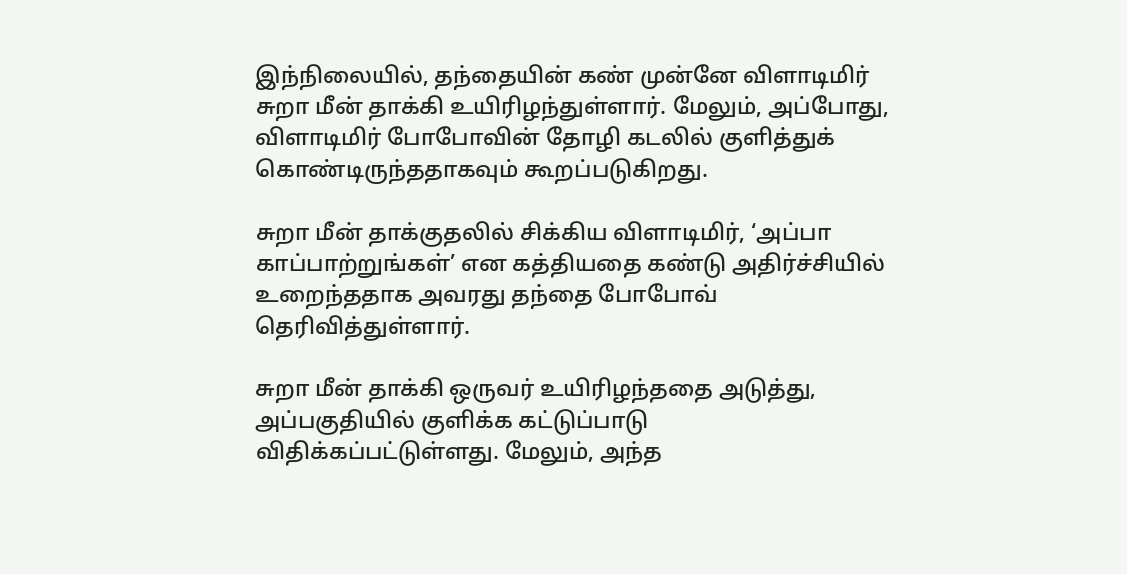இந்நிலையில், தந்தையின் கண் முன்னே விளாடிமிர் சுறா மீன் தாக்கி உயிரிழந்துள்ளார். மேலும், அப்போது, விளாடிமிர் போபோவின் தோழி கடலில் குளித்துக் கொண்டிருந்ததாகவும் கூறப்படுகிறது.

சுறா மீன் தாக்குதலில் சிக்கிய விளாடிமிர், ‘அப்பா காப்பாற்றுங்கள்’ என கத்தியதை கண்டு அதிர்ச்சியில் உறைந்ததாக அவரது தந்தை போபோவ் தெரிவித்துள்ளார்.

சுறா மீன் தாக்கி ஒருவர் உயிரிழந்ததை அடுத்து, அப்பகுதியில் குளிக்க கட்டுப்பாடு விதிக்கப்பட்டுள்ளது. மேலும், அந்த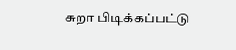சுறா பிடிக்கப்பட்டு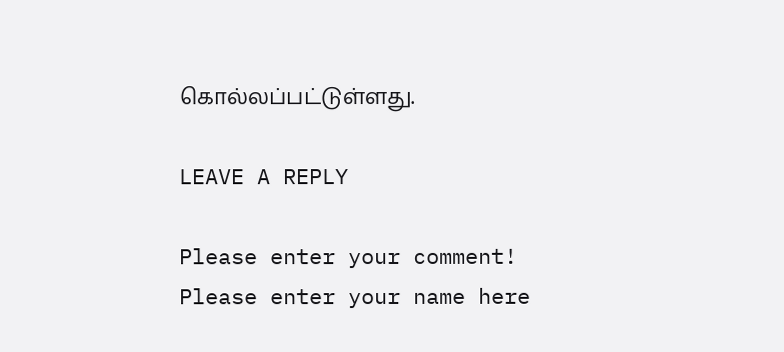கொல்லப்பட்டுள்ளது.

LEAVE A REPLY

Please enter your comment!
Please enter your name here